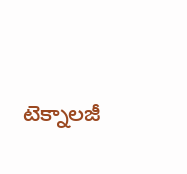టెక్నాలజీ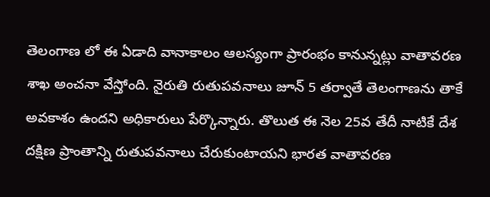తెలంగాణ లో ఈ ఏడాది వానాకాలం ఆలస్యంగా ప్రారంభం కానున్నట్లు వాతావరణ శాఖ అంచనా వేస్తోంది. నైరుతి రుతుపవనాలు జూన్ 5 తర్వాతే తెలంగాణను తాకే అవకాశం ఉందని అధికారులు పేర్కొన్నారు. తొలుత ఈ నెల 25వ తేదీ నాటికే దేశ దక్షిణ ప్రాంతాన్ని రుతుపవనాలు చేరుకుంటాయని భారత వాతావరణ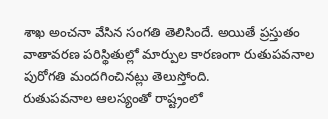శాఖ అంచనా వేసిన సంగతి తెలిసిందే. అయితే ప్రస్తుతం వాతావరణ పరిస్థితుల్లో మార్పుల కారణంగా రుతుపవనాల పురోగతి మందగించినట్లు తెలుస్తోంది.
రుతుపవనాల ఆలస్యంతో రాష్ట్రంలో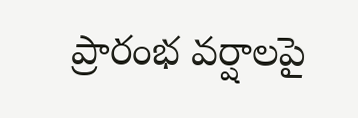ప్రారంభ వర్షాలపై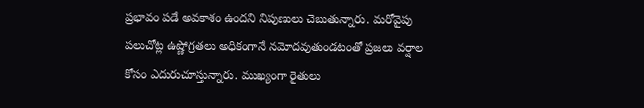ప్రభావం పడే అవకాశం ఉందని నిపుణులు చెబుతున్నారు. మరోవైపు పలుచోట్ల ఉష్ణోగ్రతలు అధికంగానే నమోదవుతుండటంతో ప్రజలు వర్షాల కోసం ఎదురుచూస్తున్నారు. ముఖ్యంగా రైతులు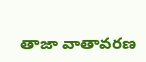తాజా వాతావరణ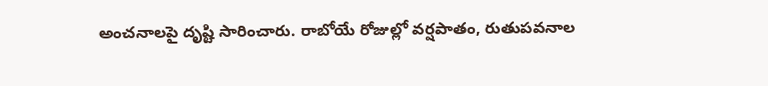అంచనాలపై దృష్టి సారించారు. రాబోయే రోజుల్లో వర్షపాతం, రుతుపవనాల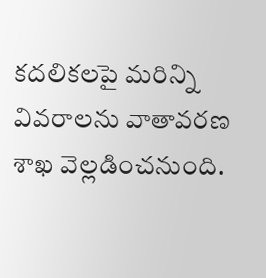కదలికలపై మరిన్ని వివరాలను వాతావరణ శాఖ వెల్లడించనుంది.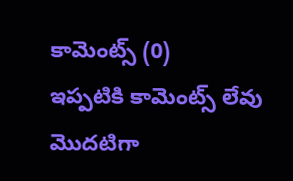కామెంట్స్ (0)
ఇప్పటికి కామెంట్స్ లేవు
మొదటిగా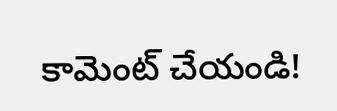కామెంట్ చేయండి!